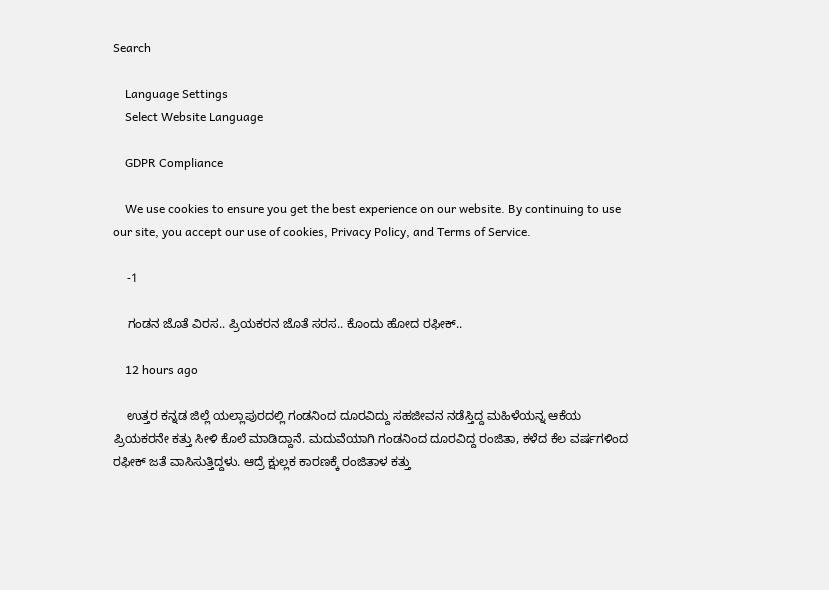Search

    Language Settings
    Select Website Language

    GDPR Compliance

    We use cookies to ensure you get the best experience on our website. By continuing to use our site, you accept our use of cookies, Privacy Policy, and Terms of Service.

    -1

    ಗಂಡನ ಜೊತೆ ವಿರಸ.. ಪ್ರಿಯಕರನ ಜೊತೆ ಸರಸ.. ಕೊಂದು ಹೋದ ರಫೀಕ್‌..

    12 hours ago

    ಉತ್ತರ ಕನ್ನಡ ಜಿಲ್ಲೆ ಯಲ್ಲಾಪುರದಲ್ಲಿ ಗಂಡನಿಂದ ದೂರವಿದ್ದು ಸಹಜೀವನ ನಡೆಸ್ತಿದ್ದ ಮಹಿಳೆಯನ್ನ ಆಕೆಯ ಪ್ರಿಯಕರನೇ ಕತ್ತು ಸೀಳಿ ಕೊಲೆ ಮಾಡಿದ್ದಾನೆ. ಮದುವೆಯಾಗಿ ಗಂಡನಿಂದ ದೂರವಿದ್ದ ರಂಜಿತಾ, ಕಳೆದ ಕೆಲ ವರ್ಷಗಳಿಂದ ರಫೀಕ್‌ ಜತೆ ವಾಸಿಸುತ್ತಿದ್ದಳು. ಆದ್ರೆ ಕ್ಷುಲ್ಲಕ ಕಾರಣಕ್ಕೆ ರಂಜಿತಾಳ ಕತ್ತು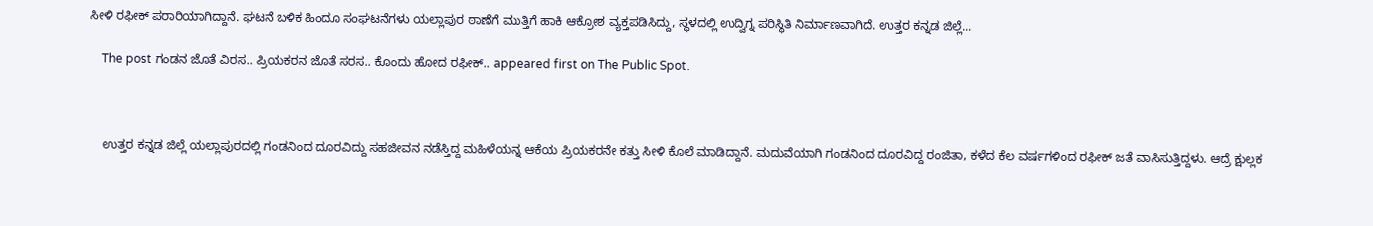ಸೀಳಿ ರಫೀಕ್ ಪರಾರಿಯಾಗಿದ್ದಾನೆ. ಘಟನೆ ಬಳಿಕ ಹಿಂದೂ ಸಂಘಟನೆಗಳು ಯಲ್ಲಾಪುರ ಠಾಣೆಗೆ ಮುತ್ತಿಗೆ ಹಾಕಿ ಆಕ್ರೋಶ ವ್ಯಕ್ತಪಡಿಸಿದ್ದು, ಸ್ಥಳದಲ್ಲಿ ಉದ್ವಿಗ್ನ ಪರಿಸ್ಥಿತಿ ನಿರ್ಮಾಣವಾಗಿದೆ. ಉತ್ತರ ಕನ್ನಡ ಜಿಲ್ಲೆ...

    The post ಗಂಡನ ಜೊತೆ ವಿರಸ.. ಪ್ರಿಯಕರನ ಜೊತೆ ಸರಸ.. ಕೊಂದು ಹೋದ ರಫೀಕ್‌.. appeared first on The Public Spot.



    ಉತ್ತರ ಕನ್ನಡ ಜಿಲ್ಲೆ ಯಲ್ಲಾಪುರದಲ್ಲಿ ಗಂಡನಿಂದ ದೂರವಿದ್ದು ಸಹಜೀವನ ನಡೆಸ್ತಿದ್ದ ಮಹಿಳೆಯನ್ನ ಆಕೆಯ ಪ್ರಿಯಕರನೇ ಕತ್ತು ಸೀಳಿ ಕೊಲೆ ಮಾಡಿದ್ದಾನೆ. ಮದುವೆಯಾಗಿ ಗಂಡನಿಂದ ದೂರವಿದ್ದ ರಂಜಿತಾ, ಕಳೆದ ಕೆಲ ವರ್ಷಗಳಿಂದ ರಫೀಕ್‌ ಜತೆ ವಾಸಿಸುತ್ತಿದ್ದಳು. ಆದ್ರೆ ಕ್ಷುಲ್ಲಕ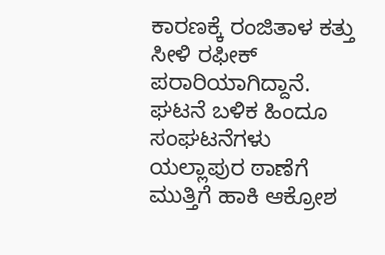ಕಾರಣಕ್ಕೆ ರಂಜಿತಾಳ ಕತ್ತು ಸೀಳಿ ರಫೀಕ್ ಪರಾರಿಯಾಗಿದ್ದಾನೆ. ಘಟನೆ ಬಳಿಕ ಹಿಂದೂ ಸಂಘಟನೆಗಳು ಯಲ್ಲಾಪುರ ಠಾಣೆಗೆ ಮುತ್ತಿಗೆ ಹಾಕಿ ಆಕ್ರೋಶ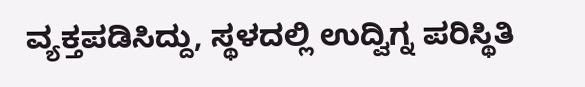ವ್ಯಕ್ತಪಡಿಸಿದ್ದು, ಸ್ಥಳದಲ್ಲಿ ಉದ್ವಿಗ್ನ ಪರಿಸ್ಥಿತಿ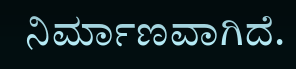ನಿರ್ಮಾಣವಾಗಿದೆ.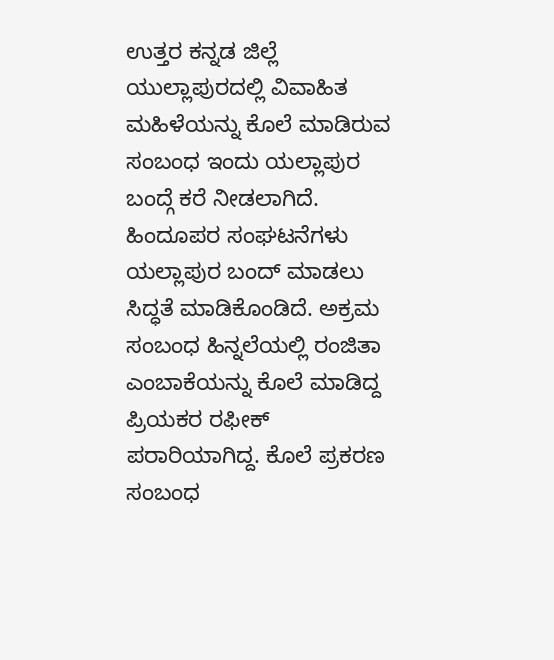ಉತ್ತರ ಕನ್ನಡ ಜಿಲ್ಲೆ ಯುಲ್ಲಾಪುರದಲ್ಲಿ ವಿವಾಹಿತ ಮಹಿಳೆಯನ್ನು ಕೊಲೆ ಮಾಡಿರುವ ಸಂಬಂಧ ಇಂದು ಯಲ್ಲಾಪುರ ಬಂದ್ಗೆ ಕರೆ ನೀಡಲಾಗಿದೆ. ಹಿಂದೂಪರ ಸಂಘಟನೆಗಳು ಯಲ್ಲಾಪುರ ಬಂದ್ ಮಾಡಲು ಸಿದ್ಧತೆ ಮಾಡಿಕೊಂಡಿದೆ. ಅಕ್ರಮ ಸಂಬಂಧ ಹಿನ್ನಲೆಯಲ್ಲಿ ರಂಜಿತಾ ಎಂಬಾಕೆಯನ್ನು ಕೊಲೆ ಮಾಡಿದ್ದ ಪ್ರಿಯಕರ ರಫೀಕ್ ಪರಾರಿಯಾಗಿದ್ದ. ಕೊಲೆ ಪ್ರಕರಣ ಸಂಬಂಧ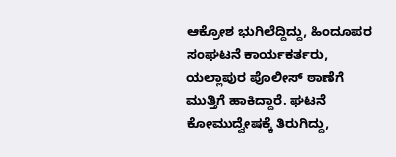ಆಕ್ರೋಶ ಭುಗಿಲೆದ್ದಿದ್ದು, ಹಿಂದೂಪರ ಸಂಘಟನೆ ಕಾರ್ಯಕರ್ತರು, ಯಲ್ಲಾಪುರ ಪೊಲೀಸ್ ಠಾಣೆಗೆ ಮುತ್ತಿಗೆ ಹಾಕಿದ್ದಾರೆ. ಘಟನೆ ಕೋಮುದ್ವೇಷಕ್ಕೆ ತಿರುಗಿದ್ದು,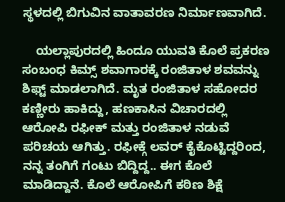ಸ್ಥಳದಲ್ಲಿ ಬಿಗುವಿನ ವಾತಾವರಣ ನಿರ್ಮಾಣವಾಗಿದೆ.

    ಯಲ್ಲಾಪುರದಲ್ಲಿ ಹಿಂದೂ ಯುವತಿ ಕೊಲೆ ಪ್ರಕರಣ ಸಂಬಂಧ ಕಿಮ್ಸ್ ಶವಾಗಾರಕ್ಕೆ ರಂಜಿತಾಳ ಶವವನ್ನು ಶಿಫ್ಟ್ ಮಾಡಲಾಗಿದೆ. ಮೃತ ರಂಜಿತಾಳ ಸಹೋದರ ಕಣ್ಣೀರು ಹಾಕಿದ್ದು, ಹಣಕಾಸಿನ ವಿಚಾರದಲ್ಲಿ ಆರೋಪಿ ರಫೀಕ್ ಮತ್ತು ರಂಜಿತಾಳ ನಡುವೆ ಪರಿಚಯ ಆಗಿತ್ತು. ರಫೀಕ್ಗೆ ಲವರ್ ಕೈಕೊಟ್ಟಿದ್ದರಿಂದ, ನನ್ನ ತಂಗಿಗೆ ಗಂಟು ಬಿದ್ದಿದ್ದ.. ಈಗ ಕೊಲೆ ಮಾಡಿದ್ದಾನೆ. ಕೊಲೆ ಆರೋಪಿಗೆ ಕಠಿಣ ಶಿಕ್ಷೆ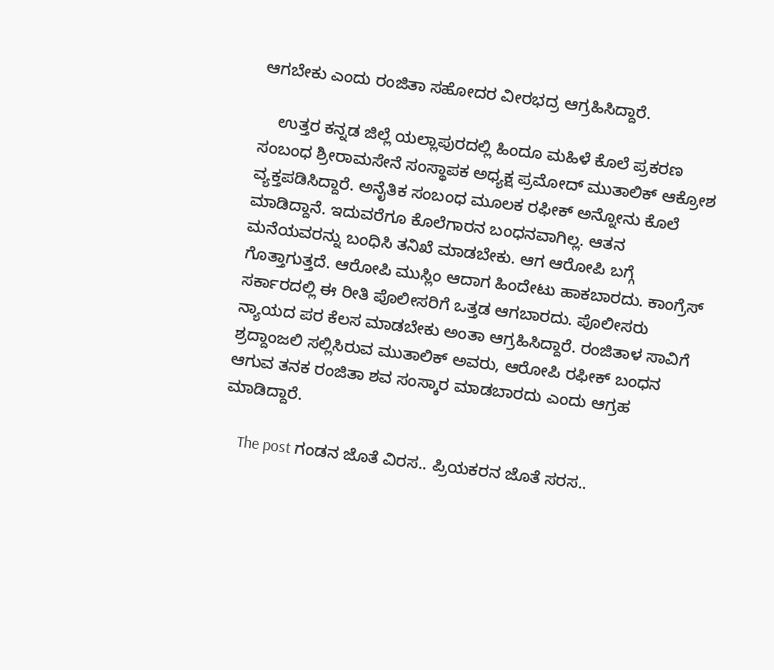ಆಗಬೇಕು ಎಂದು ರಂಜಿತಾ ಸಹೋದರ ವೀರಭದ್ರ ಆಗ್ರಹಿಸಿದ್ದಾರೆ.

    ಉತ್ತರ ಕನ್ನಡ ಜಿಲ್ಲೆ ಯಲ್ಲಾಪುರದಲ್ಲಿ ಹಿಂದೂ ಮಹಿಳೆ ಕೊಲೆ ಪ್ರಕರಣ ಸಂಬಂಧ ಶ್ರೀರಾಮಸೇನೆ ಸಂಸ್ಥಾಪಕ ಅಧ್ಯಕ್ಷ ಪ್ರಮೋದ್ ಮುತಾಲಿಕ್ ಆಕ್ರೋಶ ವ್ಯಕ್ತಪಡಿಸಿದ್ದಾರೆ. ಅನೈತಿಕ ಸಂಬಂಧ ಮೂಲಕ ರಫೀಕ್ ಅನ್ನೋನು ಕೊಲೆ ಮಾಡಿದ್ದಾನೆ. ಇದುವರೆಗೂ ಕೊಲೆಗಾರನ ಬಂಧನವಾಗಿಲ್ಲ. ಆತನ ಮನೆಯವರನ್ನು ಬಂಧಿಸಿ ತನಿಖೆ ಮಾಡಬೇಕು. ಆಗ ಆರೋಪಿ ಬಗ್ಗೆ ಗೊತ್ತಾಗುತ್ತದೆ. ಆರೋಪಿ ಮುಸ್ಲಿಂ ಆದಾಗ ಹಿಂದೇಟು ಹಾಕಬಾರದು. ಕಾಂಗ್ರೆಸ್ ಸರ್ಕಾರದಲ್ಲಿ ಈ ರೀತಿ ಪೊಲೀಸರಿಗೆ ಒತ್ತಡ ಆಗಬಾರದು. ಪೊಲೀಸರು ನ್ಯಾಯದ ಪರ ಕೆಲಸ ಮಾಡಬೇಕು ಅಂತಾ ಆಗ್ರಹಿಸಿದ್ದಾರೆ. ರಂಜಿತಾಳ ಸಾವಿಗೆ ಶ್ರದ್ದಾಂಜಲಿ ಸಲ್ಲಿಸಿರುವ ಮುತಾಲಿಕ್‌ ಅವರು, ಆರೋಪಿ ರಫೀಕ್‌ ಬಂಧನ ಆಗುವ ತನಕ ರಂಜಿತಾ ಶವ ಸಂಸ್ಕಾರ ಮಾಡಬಾರದು ಎಂದು ಆಗ್ರಹ ಮಾಡಿದ್ದಾರೆ.

    The post ಗಂಡನ ಜೊತೆ ವಿರಸ.. ಪ್ರಿಯಕರನ ಜೊತೆ ಸರಸ..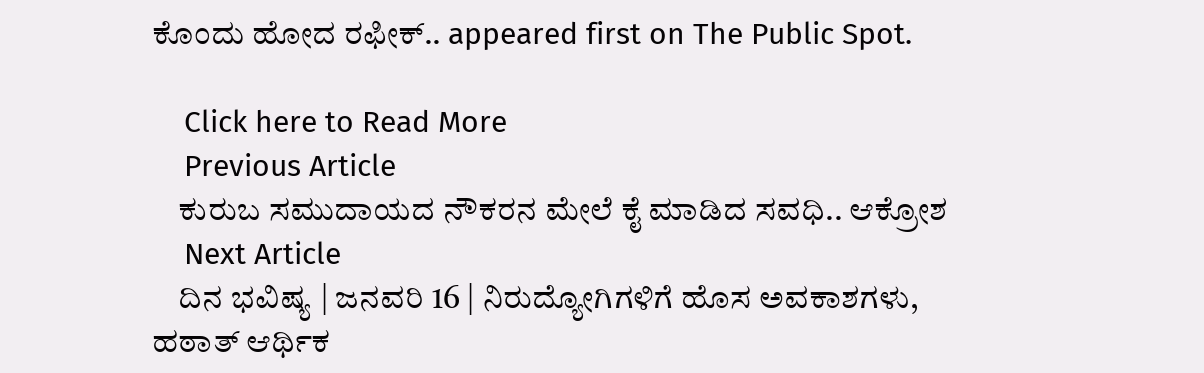ಕೊಂದು ಹೋದ ರಫೀಕ್‌.. appeared first on The Public Spot.

    Click here to Read More
    Previous Article
    ಕುರುಬ ಸಮುದಾಯದ ನೌಕರನ ಮೇಲೆ ಕೈ ಮಾಡಿದ ಸವಧಿ.. ಆಕ್ರೋಶ
    Next Article
    ದಿನ ಭವಿಷ್ಯ | ಜನವರಿ 16 | ನಿರುದ್ಯೋಗಿಗಳಿಗೆ ಹೊಸ ಅವಕಾಶಗಳು, ಹಠಾತ್ ಆರ್ಥಿಕ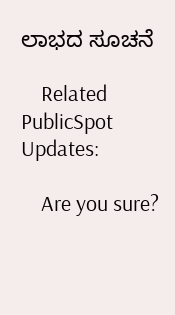ಲಾಭದ ಸೂಚನೆ

    Related PublicSpot Updates:

    Are you sure?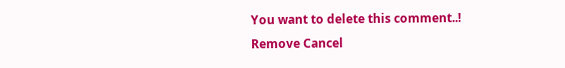You want to delete this comment..! Remove Cancel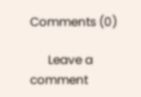Comments (0)

      Leave a comment